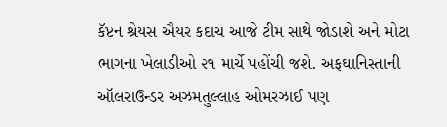કૅપ્ટન શ્રેયસ ઐયર કદાચ આજે ટીમ સાથે જોડાશે અને મોટા ભાગના ખેલાડીઓ ૨૧ માર્ચે પહોંચી જશે. અફઘાનિસ્તાની ઑલરાઉન્ડર અઝમતુલ્લાહ ઓમરઝાઈ પણ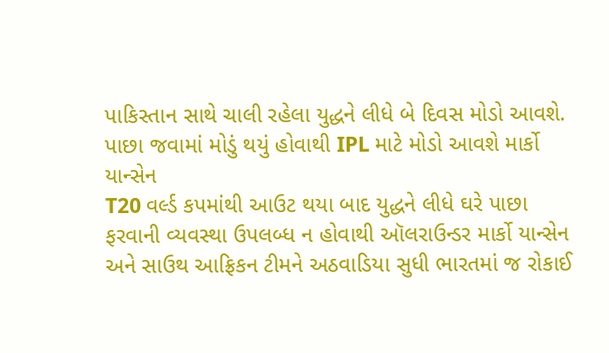પાકિસ્તાન સાથે ચાલી રહેલા યુદ્ધને લીધે બે દિવસ મોડો આવશે.
પાછા જવામાં મોડું થયું હોવાથી IPL માટે મોડો આવશે માર્કો યાન્સેન
T20 વર્લ્ડ કપમાંથી આઉટ થયા બાદ યુદ્ધને લીધે ઘરે પાછા ફરવાની વ્યવસ્થા ઉપલબ્ધ ન હોવાથી ઑલરાઉન્ડર માર્કો યાન્સેન અને સાઉથ આફ્રિકન ટીમને અઠવાડિયા સુધી ભારતમાં જ રોકાઈ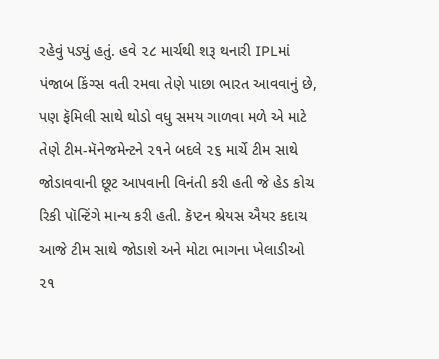રહેવું પડ્યું હતું. હવે ૨૮ માર્ચથી શરૂ થનારી IPLમાં પંજાબ કિંગ્સ વતી રમવા તેણે પાછા ભારત આવવાનું છે, પણ ફૅમિલી સાથે થોડો વધુ સમય ગાળવા મળે એ માટે તેણે ટીમ-મૅનેજમેન્ટને ૨૧ને બદલે ૨૬ માર્ચે ટીમ સાથે જોડાવવાની છૂટ આપવાની વિનંતી કરી હતી જે હેડ કોચ રિકી પૉન્ટિંગે માન્ય કરી હતી. કૅપ્ટન શ્રેયસ ઐયર કદાચ આજે ટીમ સાથે જોડાશે અને મોટા ભાગના ખેલાડીઓ ૨૧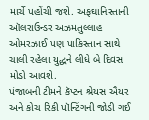માર્ચે પહોંચી જશે. અફઘાનિસ્તાની ઑલરાઉન્ડર અઝમતુલ્લાહ ઓમરઝાઈ પણ પાકિસ્તાન સાથે ચાલી રહેલા યુદ્ધને લીધે બે દિવસ મોડો આવશે.
પંજાબની ટીમને કૅપ્ટન શ્રેયસ ઐયર અને કોચ રિકી પૉન્ટિંગની જોડી ગઈ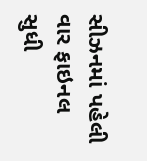સીઝનમાં પહેલી વાર ફાઇનલ સુધી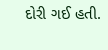દોરી ગઈ હતી.